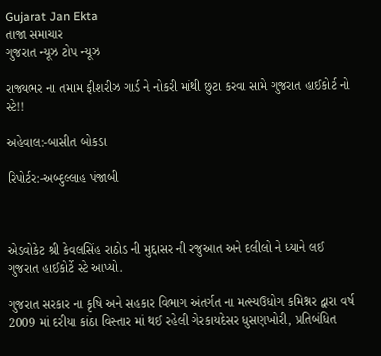Gujarat Jan Ekta
તાજા સમાચાર
ગુજરાત ન્યૂઝ ટોપ ન્યૂઝ

રાજ્યભર ના તમામ ફીશરીઝ ગાર્ડ ને નોકરી માંથી છુટા કરવા સામે ગુજરાત હાઈકોર્ટ નો સ્ટે!!

અહેવાલ:-બાસીત બોકડા

રિપોર્ટર:-અબ્દુલ્લાહ પંજાબી



એડવોકેટ શ્રી કેવલસિંહ રાઠોડ ની મુદ્દાસર ની રજુઆત અને દલીલો ને ધ્યાને લઈ ગુજરાત હાઈકોર્ટે સ્ટે આપ્યો.

ગુજરાત સરકાર ના કૃષિ અને સહકાર વિભાગ અંતર્ગત ના મત્સ્યઉધોગ કમિશ્નર દ્વારા વર્ષ 2009 માં દરીયા કાંઠા વિસ્તાર માં થઈ રહેલી ગેરકાયદેસર ધુસણખોરી, પ્રતિબંધિત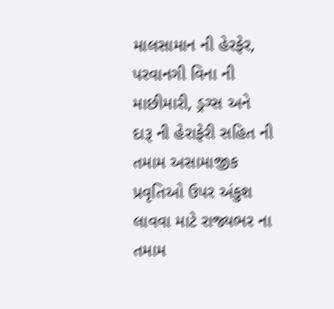માલસામાન ની હેરફેર, પરવાનગી વિના ની માછીમારી, ડ્રગ્સ અને દારૂ ની હેરાફેરી સહિત ની તમામ અસામાજીક પ્રવૃતિઓ ઉપર અંકુશ લાવવા માટે રાજ્યભર ના તમામ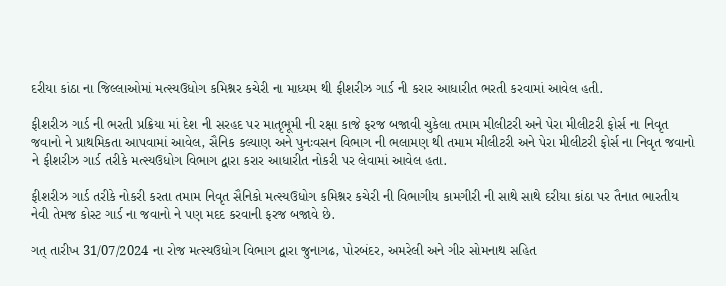દરીયા કાંઠા ના જિલ્લાઓમાં મત્સ્યઉધોગ કમિશ્નર કચેરી ના માધ્યમ થી ફીશરીઝ ગાર્ડ ની કરાર આધારીત ભરતી કરવામાં આવેલ હતી.

ફીશરીઝ ગાર્ડ ની ભરતી પ્રક્રિયા માં દેશ ની સરહદ પર માતૃભૂમી ની રક્ષા કાજે ફરજ બજાવી ચુકેલા તમામ મીલીટરી અને પેરા મીલીટરી ફોર્સ ના નિવૃત જવાનો ને પ્રાથમિકતા આપવામાં આવેલ, સૈનિક કલ્યાણ અને પુનઃવસન વિભાગ ની ભલામણ થી તમામ મીલીટરી અને પેરા મીલીટરી ફોર્સ ના નિવૃત જવાનો ને ફીશરીઝ ગાર્ડ તરીકે મત્સ્યઉધોગ વિભાગ દ્વારા કરાર આધારીત નોકરી પર લેવામાં આવેલ હતા.

ફીશરીઝ ગાર્ડ તરીકે નોકરી કરતા તમામ નિવૃત સૈનિકો મત્સ્યઉધોગ કમિશ્નર કચેરી ની વિભાગીય કામગીરી ની સાથે સાથે દરીયા કાંઠા પર તૈનાત ભારતીય નેવી તેમજ કોસ્ટ ગાર્ડ ના જવાનો ને પણ મદદ કરવાની ફરજ બજાવે છે.

ગત્ તારીખ 31/07/2024 ના રોજ મત્સ્યઉધોગ વિભાગ દ્વારા જુનાગઢ, પોરબંદર, અમરેલી અને ગીર સોમનાથ સહિત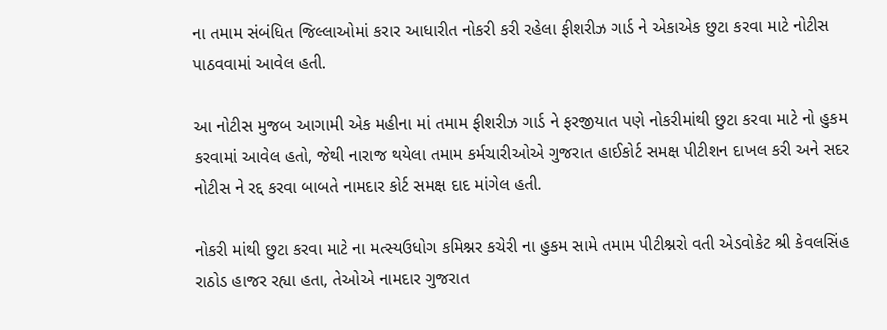ના તમામ સંબંધિત જિલ્લાઓમાં કરાર આધારીત નોકરી કરી રહેલા ફીશરીઝ ગાર્ડ ને એકાએક છુટા કરવા માટે નોટીસ પાઠવવામાં આવેલ હતી.

આ નોટીસ મુજબ આગામી એક મહીના માં તમામ ફીશરીઝ ગાર્ડ ને ફરજીયાત પણે નોકરીમાંથી છુટા કરવા માટે નો હુકમ કરવામાં આવેલ હતો, જેથી નારાજ થયેલા તમામ કર્મચારીઓએ ગુજરાત હાઈકોર્ટ સમક્ષ પીટીશન દાખલ કરી અને સદર નોટીસ ને રદ્દ કરવા બાબતે નામદાર કોર્ટ સમક્ષ દાદ માંગેલ હતી.

નોકરી માંથી છુટા કરવા માટે ના મત્સ્યઉધોગ કમિશ્નર કચેરી ના હુકમ સામે તમામ પીટીશ્નરો વતી એડવોકેટ શ્રી કેવલસિંહ રાઠોડ હાજર રહ્યા હતા, તેઓએ નામદાર ગુજરાત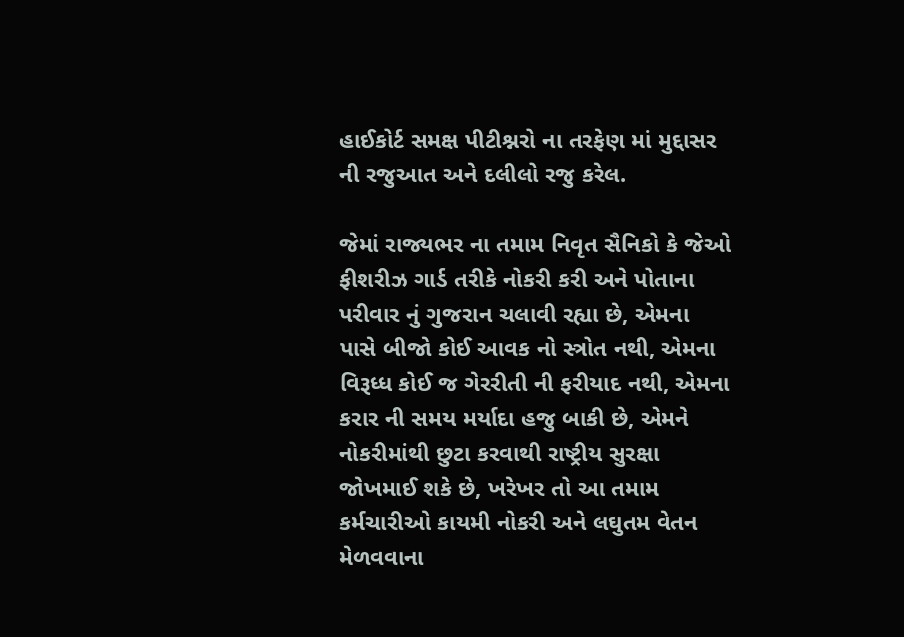હાઈકોર્ટ સમક્ષ પીટીશ્નરો ના તરફેણ માં મુદ્દાસર ની રજુઆત અને દલીલો રજુ કરેલ.

જેમાં રાજ્યભર ના તમામ નિવૃત સૈનિકો કે જેઓ ફીશરીઝ ગાર્ડ તરીકે નોકરી કરી અને પોતાના પરીવાર નું ગુજરાન ચલાવી રહ્યા છે, એમના પાસે બીજો કોઈ આવક નો સ્ત્રોત નથી, એમના વિરૂધ્ધ કોઈ જ ગેરરીતી ની ફરીયાદ નથી, એમના કરાર ની સમય મર્યાદા હજુ બાકી છે, એમને નોકરીમાંથી છુટા કરવાથી રાષ્ટ્રીય સુરક્ષા જોખમાઈ શકે છે, ખરેખર તો આ તમામ કર્મચારીઓ કાયમી નોકરી અને લઘુતમ વેતન મેળવવાના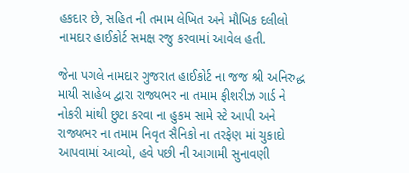હકદાર છે, સહિત ની તમામ લેખિત અને મૌખિક દલીલો નામદાર હાઈકોર્ટ સમક્ષ રજુ કરવામાં આવેલ હતી.

જેના પગલે નામદાર ગુજરાત હાઈકોર્ટ ના જજ શ્રી અનિરુદ્ધ માયી સાહેબ દ્વારા રાજ્યભર ના તમામ ફીશરીઝ ગાર્ડ ને નોકરી માંથી છુટા કરવા ના હુકમ સામે સ્ટે આપી અને રાજ્યભર ના તમામ નિવૃત સૈનિકો ના તરફેણ માં ચુકાદો આપવામાં આવ્યો, હવે પછી ની આગામી સુનાવણી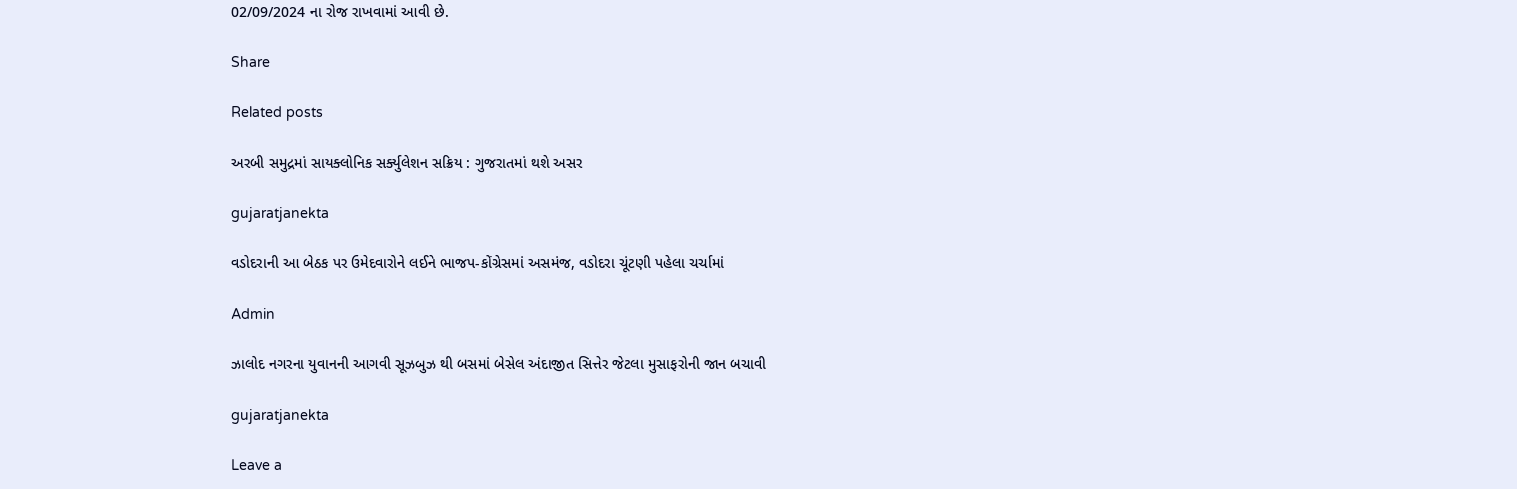02/09/2024 ના રોજ રાખવામાં આવી છે.

Share

Related posts

અરબી સમુદ્રમાં સાયક્લોનિક સર્ક્યુલેશન સક્રિય : ગુજરાતમાં થશે અસર

gujaratjanekta

વડોદરાની આ બેઠક પર ઉમેદવારોને લઈને ભાજપ-કોંગ્રેસમાં અસમંજ, વડોદરા ચૂંટણી પહેલા ચર્ચામાં

Admin

ઝાલોદ નગરના યુવાનની આગવી સૂઝબુઝ થી બસમાં બેસેલ અંદાજીત સિત્તેર જેટલા મુસાફરોની જાન બચાવી

gujaratjanekta

Leave a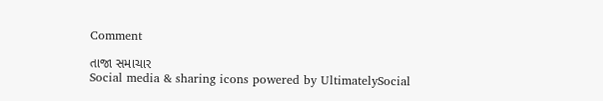Comment

તાજા સમાચાર
Social media & sharing icons powered by UltimatelySocial